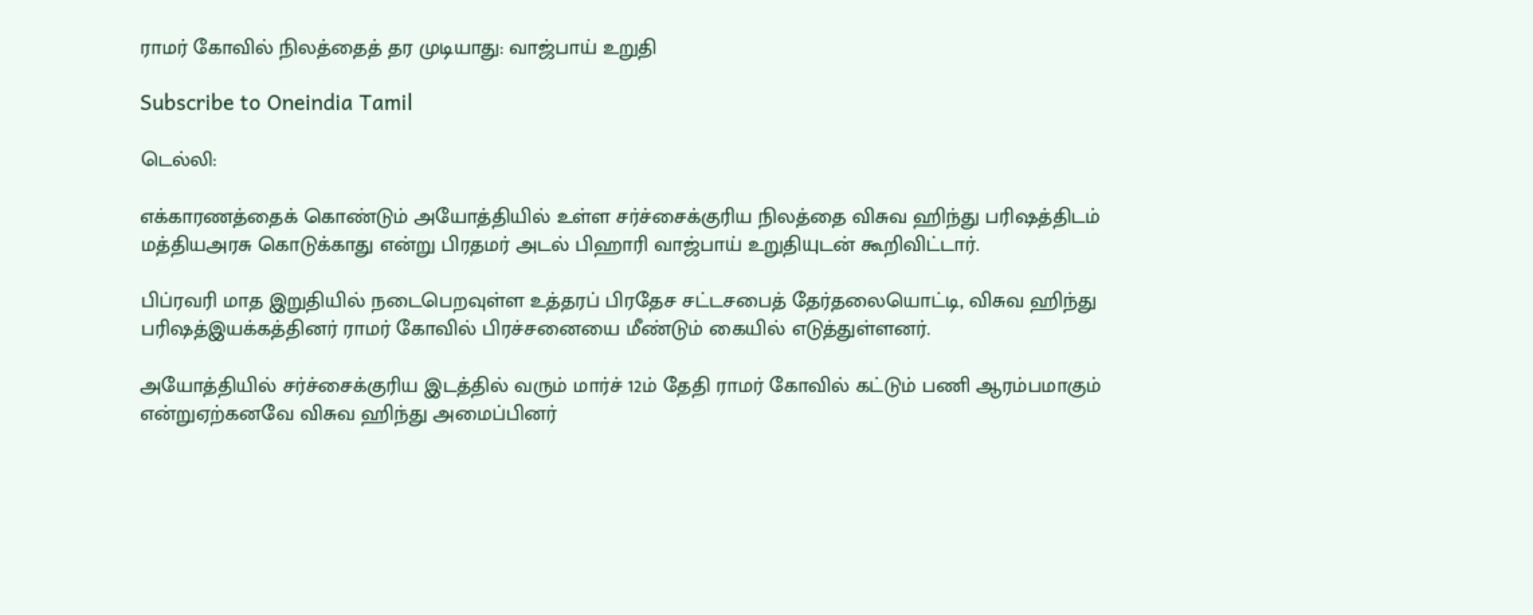ராமர் கோவில் நிலத்தைத் தர முடியாது: வாஜ்பாய் உறுதி

Subscribe to Oneindia Tamil

டெல்லி:

எக்காரணத்தைக் கொண்டும் அயோத்தியில் உள்ள சர்ச்சைக்குரிய நிலத்தை விசுவ ஹிந்து பரிஷத்திடம் மத்தியஅரசு கொடுக்காது என்று பிரதமர் அடல் பிஹாரி வாஜ்பாய் உறுதியுடன் கூறிவிட்டார்.

பிப்ரவரி மாத இறுதியில் நடைபெறவுள்ள உத்தரப் பிரதேச சட்டசபைத் தேர்தலையொட்டி, விசுவ ஹிந்து பரிஷத்இயக்கத்தினர் ராமர் கோவில் பிரச்சனையை மீண்டும் கையில் எடுத்துள்ளனர்.

அயோத்தியில் சர்ச்சைக்குரிய இடத்தில் வரும் மார்ச் 12ம் தேதி ராமர் கோவில் கட்டும் பணி ஆரம்பமாகும் என்றுஏற்கனவே விசுவ ஹிந்து அமைப்பினர்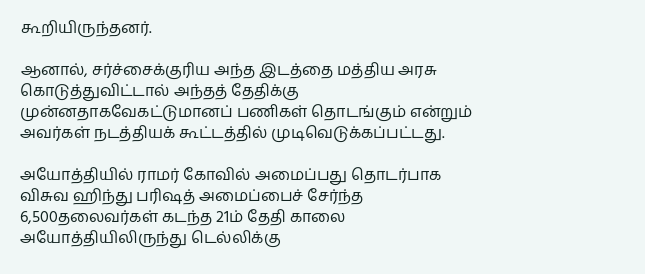கூறியிருந்தனர்.

ஆனால், சர்ச்சைக்குரிய அந்த இடத்தை மத்திய அரசு கொடுத்துவிட்டால் அந்தத் தேதிக்கு முன்னதாகவேகட்டுமானப் பணிகள் தொடங்கும் என்றும் அவர்கள் நடத்தியக் கூட்டத்தில் முடிவெடுக்கப்பட்டது.

அயோத்தியில் ராமர் கோவில் அமைப்பது தொடர்பாக விசுவ ஹிந்து பரிஷத் அமைப்பைச் சேர்ந்த 6,500தலைவர்கள் கடந்த 21ம் தேதி காலை அயோத்தியிலிருந்து டெல்லிக்கு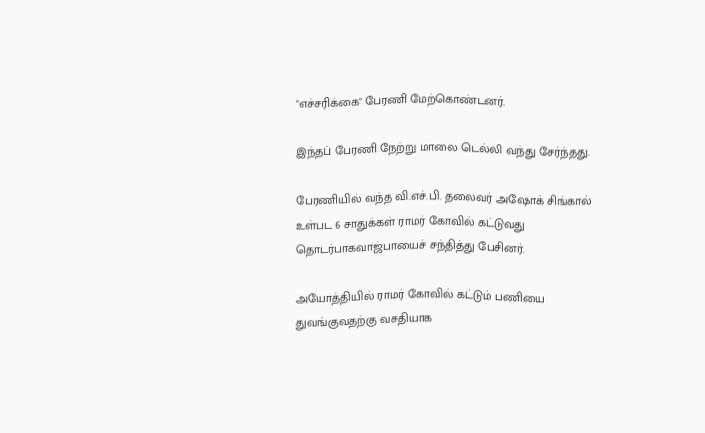"எச்சரிக்கை" பேரணி மேற்கொண்டனர்.

இந்தப் பேரணி நேற்று மாலை டெல்லி வந்து சேர்ந்தது.

பேரணியில் வந்த வி.எச்.பி. தலைவர் அஷோக் சிங்கால் உள்பட 6 சாதுக்கள் ராமர் கோவில் கட்டுவது தொடர்பாகவாஜ்பாயைச் சந்தித்து பேசினர்.

அயோத்தியில் ராமர் கோவில் கட்டும் பணியை துவங்குவதற்கு வசதியாக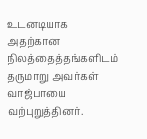உடனடியாக அதற்கான நிலத்தைத்தங்களிடம் தருமாறு அவர்கள் வாஜ்பாயை வற்புறுத்தினர்.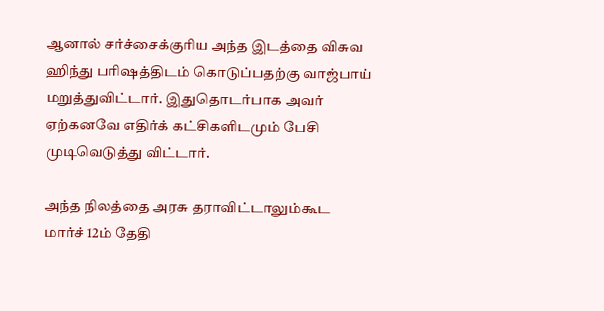ஆனால் சர்ச்சைக்குரிய அந்த இடத்தை விசுவ ஹிந்து பரிஷத்திடம் கொடுப்பதற்கு வாஜ்பாய் மறுத்துவிட்டார். இதுதொடர்பாக அவர் ஏற்கனவே எதிர்க் கட்சிகளிடமும் பேசி முடிவெடுத்து விட்டார்.

அந்த நிலத்தை அரசு தராவிட்டாலும்கூட மார்ச் 12ம் தேதி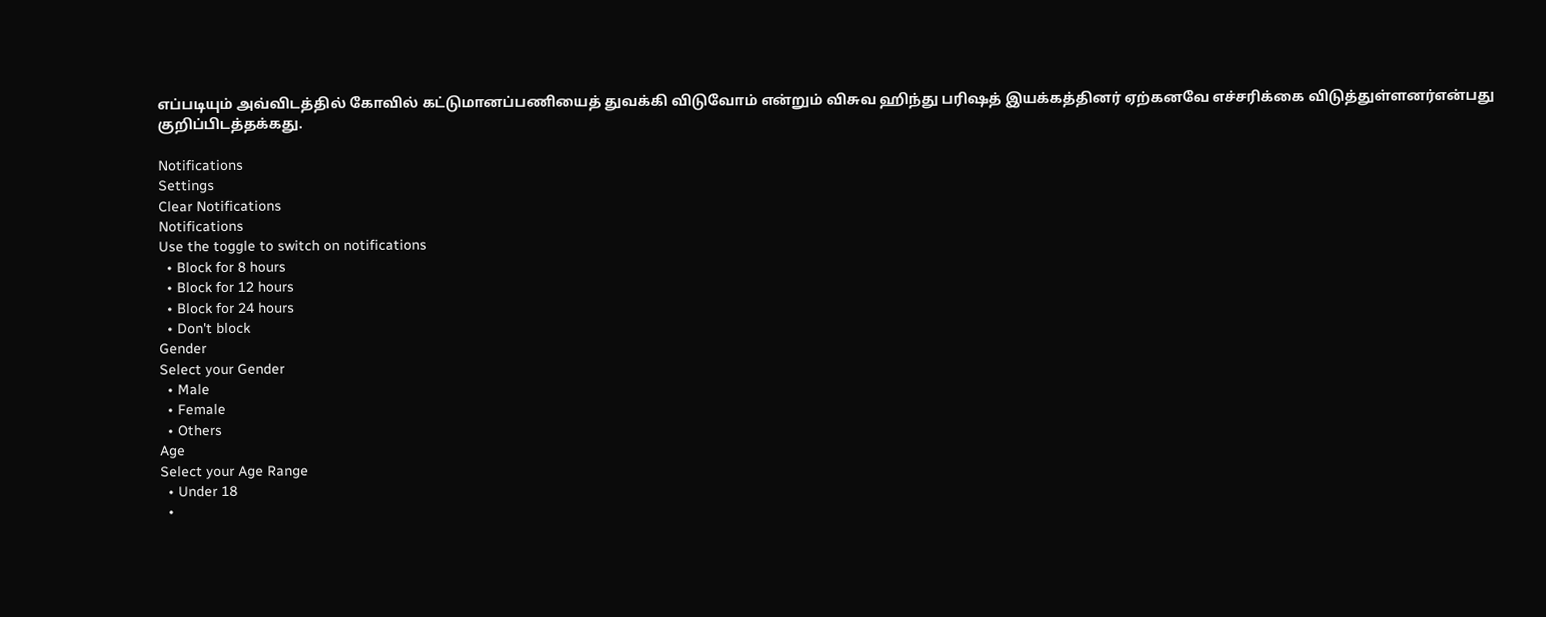எப்படியும் அவ்விடத்தில் கோவில் கட்டுமானப்பணியைத் துவக்கி விடுவோம் என்றும் விசுவ ஹிந்து பரிஷத் இயக்கத்தினர் ஏற்கனவே எச்சரிக்கை விடுத்துள்ளனர்என்பது குறிப்பிடத்தக்கது.

Notifications
Settings
Clear Notifications
Notifications
Use the toggle to switch on notifications
  • Block for 8 hours
  • Block for 12 hours
  • Block for 24 hours
  • Don't block
Gender
Select your Gender
  • Male
  • Female
  • Others
Age
Select your Age Range
  • Under 18
  •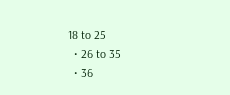18 to 25
  • 26 to 35
  • 36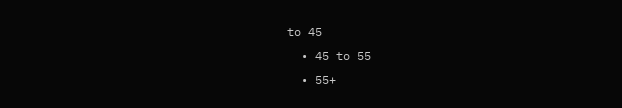to 45
  • 45 to 55
  • 55+